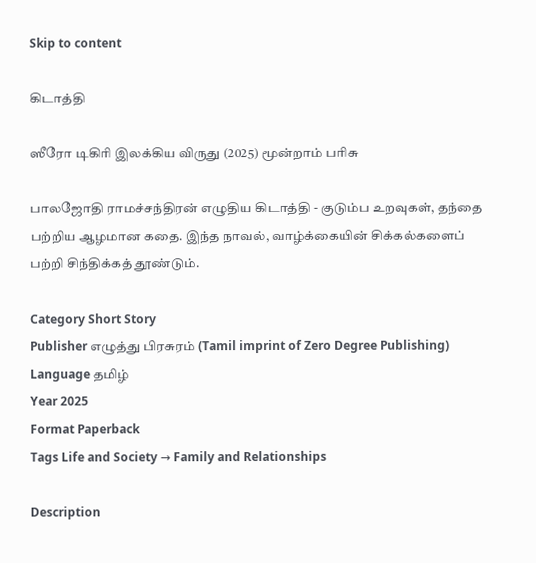Skip to content

கிடாத்தி

ஸீரோ டிகிரி இலக்கிய விருது (2025) மூன்றாம் பரிசு

பாலஜோதி ராமச்சந்திரன் எழுதிய கிடாத்தி - குடும்ப உறவுகள், தந்தை பற்றிய ஆழமான கதை. இந்த நாவல், வாழ்க்கையின் சிக்கல்களைப் பற்றி சிந்திக்கத் தூண்டும்.

Category Short Story
Publisher எழுத்து பிரசுரம் (Tamil imprint of Zero Degree Publishing)
Language தமிழ்
Year 2025
Format Paperback
Tags Life and Society → Family and Relationships

Description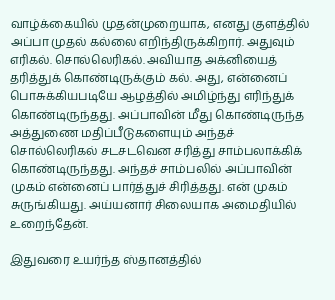வாழ்க்கையில் முதன்முறையாக, எனது குளத்தில் அப்பா முதல் கல்லை எறிந்திருக்கிறார். அதுவும் எரிகல். சொல்லெரிகல். அவியாத அக்னியைத் தரித்துக் கொண்டிருக்கும் கல். அது, என்னைப் பொசுக்கியபடியே ஆழத்தில் அமிழ்ந்து எரிந்துக் கொண்டிருந்தது. அப்பாவின் மீது கொண்டிருந்த அத்துணை மதிப்பீடுகளையும் அந்தச் சொல்லெரிகல் சடசடவென சரித்து சாம்பலாக்கிக் கொண்டிருந்தது. அந்தச் சாம்பலில் அப்பாவின் முகம் என்னைப் பார்த்துச் சிரித்தது. என் முகம் சுருங்கியது. அய்யனார் சிலையாக அமைதியில் உறைந்தேன்.

இதுவரை உயர்ந்த ஸ்தானத்தில்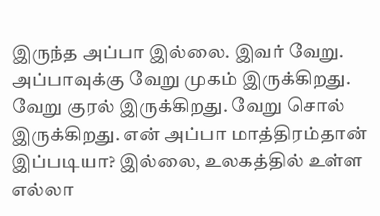இருந்த அப்பா இல்லை. இவர் வேறு. அப்பாவுக்கு வேறு முகம் இருக்கிறது. வேறு குரல் இருக்கிறது. வேறு சொல் இருக்கிறது. என் அப்பா மாத்திரம்தான் இப்படியா? இல்லை, உலகத்தில் உள்ள எல்லா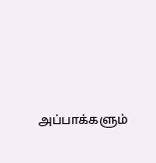அப்பாக்களும்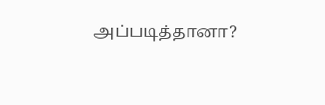அப்படித்தானா?